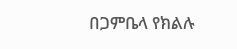በጋምቤላ የክልሉ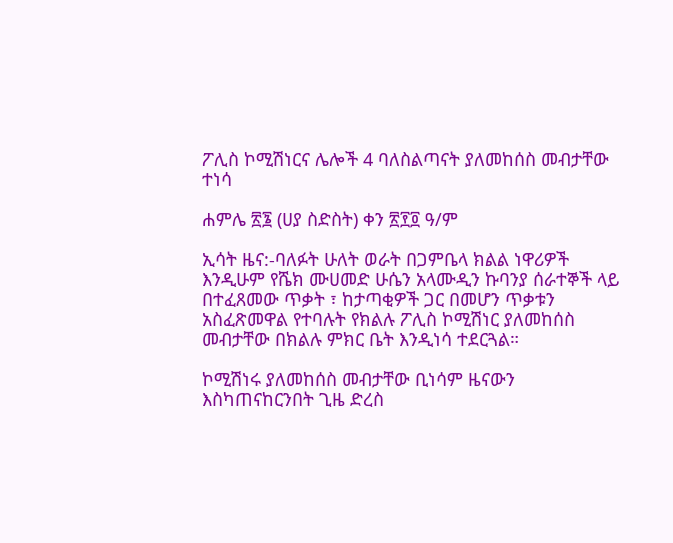ፖሊስ ኮሚሽነርና ሌሎች 4 ባለስልጣናት ያለመከሰስ መብታቸው ተነሳ

ሐምሌ ፳፮ (ሀያ ስድስት) ቀን ፳፻፬ ዓ/ም

ኢሳት ዜና:-ባለፉት ሁለት ወራት በጋምቤላ ክልል ነዋሪዎች እንዲሁም የሼክ ሙሀመድ ሁሴን አላሙዲን ኩባንያ ሰራተኞች ላይ በተፈጸመው ጥቃት ፣ ከታጣቂዎች ጋር በመሆን ጥቃቱን አስፈጽመዋል የተባሉት የክልሉ ፖሊስ ኮሚሽነር ያለመከሰስ መብታቸው በክልሉ ምክር ቤት እንዲነሳ ተደርጓል።

ኮሚሽነሩ ያለመከሰስ መብታቸው ቢነሳም ዜናውን እስካጠናከርንበት ጊዜ ድረስ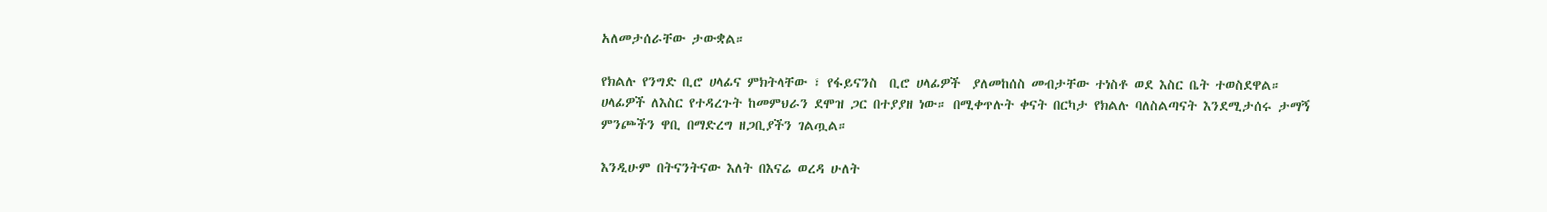አለመታሰራቸው ታውቋል።

የክልሉ የንግድ ቢሮ ሀላፊና ምክትላቸው ፣ የፋይናንስ  ቢሮ ሀላፊዎች  ያለመከሰስ መብታቸው ተነስቶ ወደ እስር ቤት ተወስደዋል። ሀላፊዎች ለእስር የተዳረጉት ከመምህራን ደሞዝ ጋር በተያያዘ ነው። በሚቀጥሉት ቀናት በርካታ የክልሉ ባለስልጣናት እንደሚታሰሩ ታማኝ ምንጮችን ዋቢ በማድረግ ዘጋቢያችን ገልጧል።

እንዲሁም በትናንትናው እለት በእናሬ ወረዳ ሁለት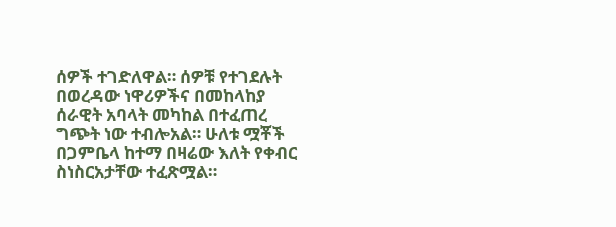ሰዎች ተገድለዋል። ሰዎቹ የተገደሉት በወረዳው ነዋሪዎችና በመከላከያ ሰራዊት አባላት መካከል በተፈጠረ ግጭት ነው ተብሎአል። ሁለቱ ሟቾች በጋምቤላ ከተማ በዛሬው እለት የቀብር ስነስርአታቸው ተፈጽሟል።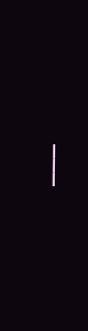___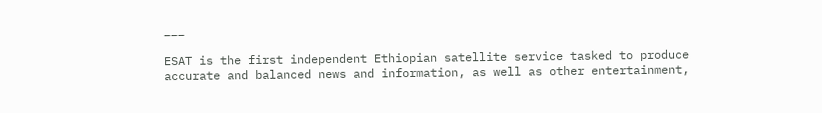___

ESAT is the first independent Ethiopian satellite service tasked to produce accurate and balanced news and information, as well as other entertainment,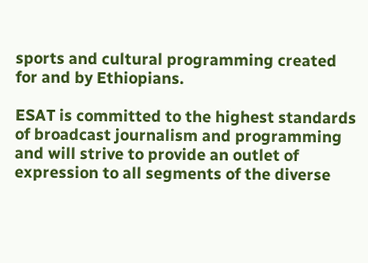sports and cultural programming created for and by Ethiopians.

ESAT is committed to the highest standards of broadcast journalism and programming and will strive to provide an outlet of expression to all segments of the diverse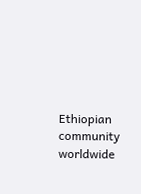Ethiopian community worldwide